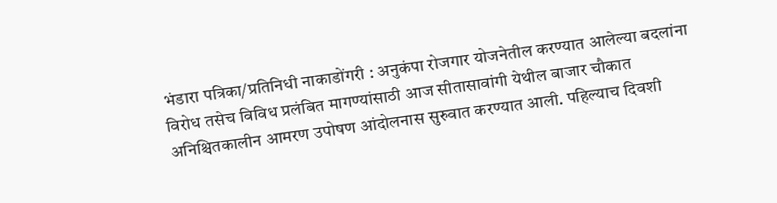भंडारा पत्रिका/प्रतिनिधी नाकाडोंगरी : अनुकंपा रोजगार योजनेतील करण्यात आलेल्या बदलांना विरोध तसेच विविध प्रलंबित मागण्यांसाठी आज सीतासावांगी येथील बाजार चौकात अनिश्चितकालीन आमरण उपोषण आंदोलनास सुरुवात करण्यात आली. पहिल्याच दिवशी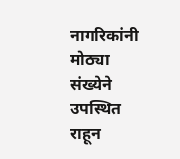नागरिकांनी मोठ्या संख्येने उपस्थित राहून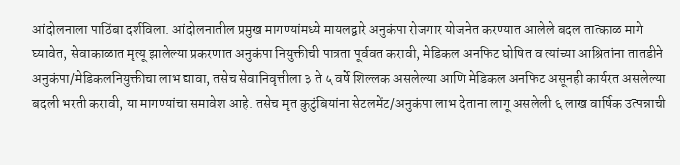आंदोलनाला पाठिंबा दर्शविला. आंदोलनातील प्रमुख मागण्यांमध्ये मायलद्वारे अनुकंपा रोजगार योजनेत करण्यात आलेले बदल तात्काळ मागे घ्यावेत, सेवाकाळात मृत्यू झालेल्या प्रकरणात अनुकंपा नियुक्तीची पात्रता पूर्ववत करावी, मेडिकल अनफिट घोषित व त्यांच्या आश्रितांना तातडीने अनुकंपा/मेडिकलनियुक्तीचा लाभ द्यावा, तसेच सेवानिवृत्तीला ३ ते ५ वर्षे शिल्लक असलेल्या आणि मेडिकल अनफिट असूनही कार्यरत असलेल्या बदली भरती करावी, या मागण्यांचा समावेश आहे. तसेच मृत कुटुंबियांना सेटलमेंट/अनुकंपा लाभ देताना लागू असलेली ६ लाख वार्षिक उत्पन्नाची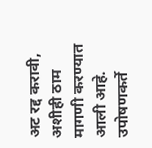अट रद्द करावी, अशीही ठाम मागणी करण्यात आली आहे. उपोषणकर्ते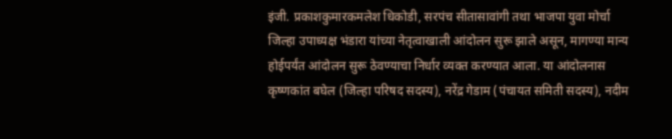इंजी. प्रकाशकुमारकमलेश धिकोडी, सरपंच सीतासावांगी तथा भाजपा युवा मोर्चा जिल्हा उपाध्यक्ष भंडारा यांच्या नेतृत्वाखाली आंदोलन सुरू झाले असून, मागण्या मान्य होईपर्यंत आंदोलन सुरू ठेवण्याचा निर्धार व्यक्त करण्यात आला. या आंदोलनास कृष्णकांत बघेल (जिल्हा परिषद सदस्य), नरेंद्र गेडाम (पंचायत समिती सदस्य), नदीम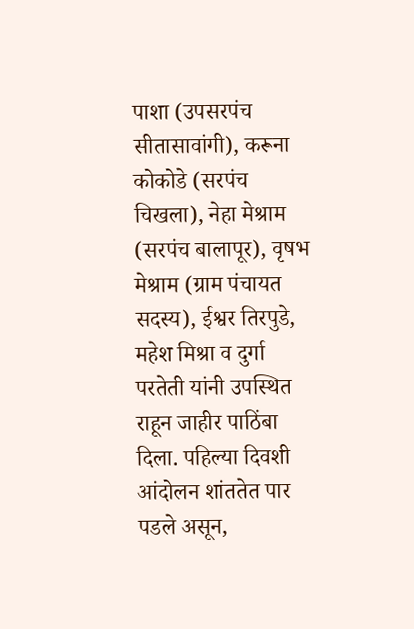पाशा (उपसरपंच सीतासावांगी), करूना कोकोडे (सरपंच चिखला), नेहा मेश्राम (सरपंच बालापूर), वृषभ मेश्राम (ग्राम पंचायत सदस्य), ईश्वर तिरपुडे, महेश मिश्रा व दुर्गा परतेती यांनी उपस्थित राहून जाहीर पाठिंबा दिला. पहिल्या दिवशी आंदोलन शांततेत पार पडले असून,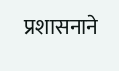प्रशासनाने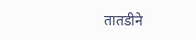तातडीने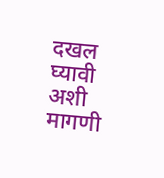दखल घ्यावी अशी मागणी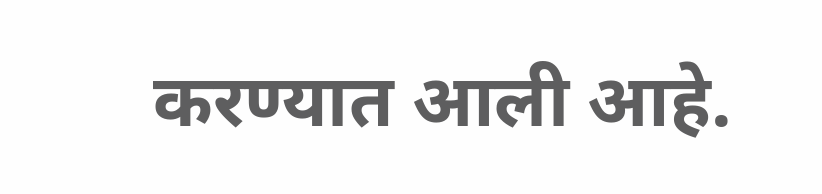करण्यात आली आहे.